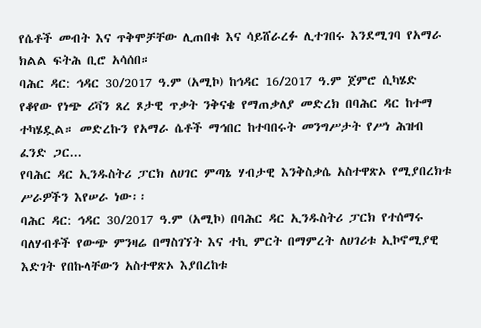የሴቶች መብት እና ጥቅሞቻቸው ሊጠበቁ እና ሳይሸራረፉ ሊተገበሩ እንደሚገባ የአማራ ክልል ፍትሕ ቢሮ አሳሰበ።
ባሕር ዳር: ኅዳር 30/2017 ዓ.ም (አሚኮ) ከኅዳር 16/2017 ዓ.ም ጀምሮ ሲካሄድ የቆየው የነጭ ሪቫን ጸረ ጾታዊ ጥቃት ንቅናቄ የማጠቃለያ መድረክ በባሕር ዳር ከተማ ተካሄዷል። መድረኩን የአማራ ሴቶች ማኅበር ከተባበሩት መንግሥታት የሥነ ሕዝብ ፈንድ ጋር...
የባሕር ዳር ኢንዱስትሪ ፓርክ ለሀገር ምጣኔ ሃብታዊ እንቅስቃሴ አስተዋጽኦ የሚያበረክቱ ሥራዎችን እየሠራ ነው፡፡
ባሕር ዳር: ኅዳር 30/2017 ዓ.ም (አሚኮ) በባሕር ዳር ኢንዱስትሪ ፓርክ የተሰማሩ ባለሃብቶች የውጭ ምንዛሬ በማስገኘት እና ተኪ ምርት በማምረት ለሀገሪቱ ኢኮኖሚያዊ እድገት የበኩላቸውን አስተዋጽኦ እያበረከቱ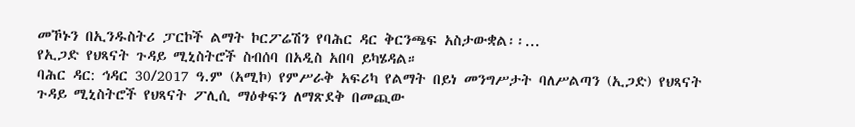መኾኑን በኢንዱስትሪ ፓርኮች ልማት ኮርፖሬሽን የባሕር ዳር ቅርንጫፍ አስታውቋል፡፡...
የኢጋድ የህጻናት ጉዳይ ሚኒስትሮች ስብሰባ በአዲስ አበባ ይካሄዳል።
ባሕር ዳር: ኅዳር 30/2017 ዓ.ም (አሚኮ) የምሥራቅ አፍሪካ የልማት በይነ መንግሥታት ባለሥልጣን (ኢጋድ) የህጻናት ጉዳይ ሚኒስትሮች የህጻናት ፖሊሲ ማዕቀፍን ለማጽደቅ በመጪው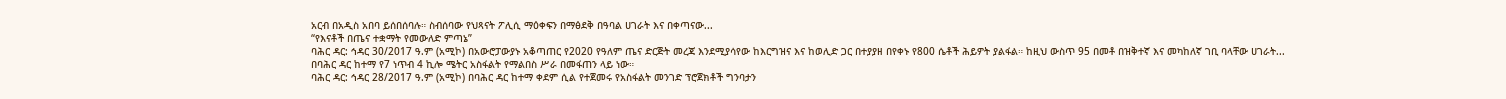አርብ በአዲስ አበባ ይሰበሰባሉ። ስብሰባው የህጻናት ፖሊሲ ማዕቀፍን በማፅደቅ በዓባል ሀገራት እና በቀጣናው...
“የእናቶች በጤና ተቋማት የመውለድ ምጣኔ”
ባሕር ዳር: ኅዳር 30/2017 ዓ.ም (አሚኮ) በአውሮፓውያኑ አቆጣጠር የ2020 የዓለም ጤና ድርጅት መረጃ እንደሚያሳየው ከእርግዝና እና ከወሊድ ጋር በተያያዘ በየቀኑ የ800 ሴቶች ሕይዎት ያልፋል። ከዚህ ውስጥ 95 በመቶ በዝቅተኛ እና መካከለኛ ገቢ ባላቸው ሀገራት...
በባሕር ዳር ከተማ የ7 ነጥብ 4 ኪሎ ሜትር አስፋልት የማልበስ ሥራ በመፋጠን ላይ ነው።
ባሕር ዳር: ኅዳር 28/2017 ዓ.ም (አሚኮ) በባሕር ዳር ከተማ ቀደም ሲል የተጀመሩ የአስፋልት መንገድ ፕሮጀክቶች ግንባታን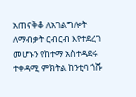አጠናቅቆ ለአገልግሎት ለማብቃት ርብርብ እየተደረገ መሆኑን የከተማ አስተዳደሩ ተቀዳሚ ምክትል ከንቲባ ጎሹ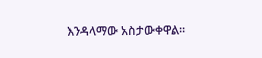እንዳላማው አስታውቀዋል።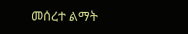መሰረተ ልማት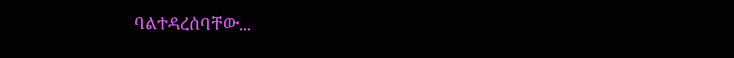ባልተዳረሰባቸው...